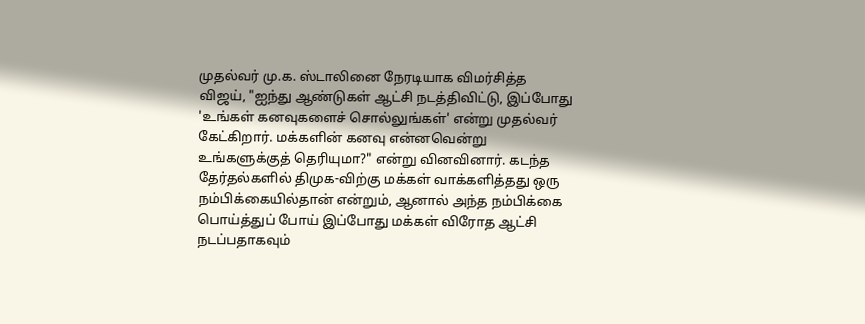முதல்வர் மு.க. ஸ்டாலினை நேரடியாக விமர்சித்த விஜய், "ஐந்து ஆண்டுகள் ஆட்சி நடத்திவிட்டு, இப்போது 'உங்கள் கனவுகளைச் சொல்லுங்கள்' என்று முதல்வர் கேட்கிறார். மக்களின் கனவு என்னவென்று உங்களுக்குத் தெரியுமா?" என்று வினவினார். கடந்த தேர்தல்களில் திமுக-விற்கு மக்கள் வாக்களித்தது ஒரு நம்பிக்கையில்தான் என்றும், ஆனால் அந்த நம்பிக்கை பொய்த்துப் போய் இப்போது மக்கள் விரோத ஆட்சி நடப்பதாகவும்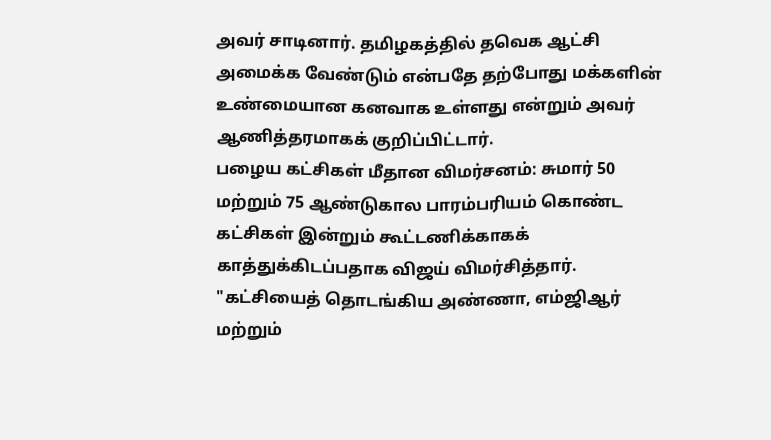அவர் சாடினார். தமிழகத்தில் தவெக ஆட்சி அமைக்க வேண்டும் என்பதே தற்போது மக்களின் உண்மையான கனவாக உள்ளது என்றும் அவர் ஆணித்தரமாகக் குறிப்பிட்டார்.
பழைய கட்சிகள் மீதான விமர்சனம்: சுமார் 50 மற்றும் 75 ஆண்டுகால பாரம்பரியம் கொண்ட கட்சிகள் இன்றும் கூட்டணிக்காகக் காத்துக்கிடப்பதாக விஜய் விமர்சித்தார். "கட்சியைத் தொடங்கிய அண்ணா, எம்ஜிஆர் மற்றும்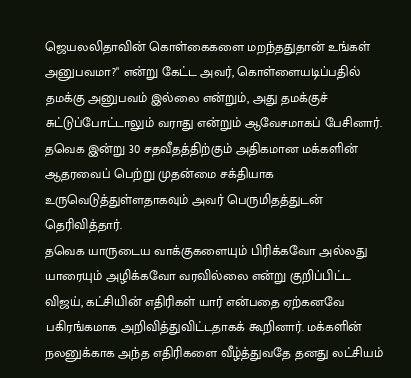ஜெயலலிதாவின் கொள்கைகளை மறந்ததுதான் உங்கள் அனுபவமா?" என்று கேட்ட அவர், கொள்ளையடிப்பதில் தமக்கு அனுபவம் இல்லை என்றும், அது தமக்குச் சுட்டுப்போட்டாலும் வராது என்றும் ஆவேசமாகப் பேசினார். தவெக இன்று 30 சதவீதத்திற்கும் அதிகமான மக்களின் ஆதரவைப் பெற்று முதன்மை சக்தியாக உருவெடுத்துள்ளதாகவும் அவர் பெருமிதத்துடன் தெரிவித்தார்.
தவெக யாருடைய வாக்குகளையும் பிரிக்கவோ அல்லது யாரையும் அழிக்கவோ வரவில்லை என்று குறிப்பிட்ட விஜய், கட்சியின் எதிரிகள் யார் என்பதை ஏற்கனவே பகிரங்கமாக அறிவித்துவிட்டதாகக் கூறினார். மக்களின் நலனுக்காக அந்த எதிரிகளை வீழ்த்துவதே தனது லட்சியம்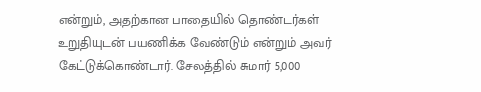என்றும், அதற்கான பாதையில் தொண்டர்கள் உறுதியுடன் பயணிக்க வேண்டும் என்றும் அவர் கேட்டுக்கொண்டார். சேலத்தில் சுமார் 5,000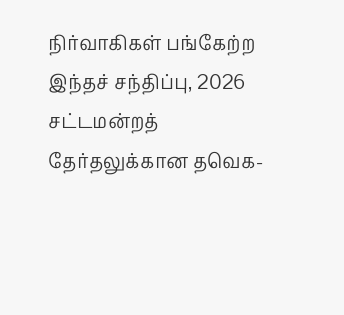நிர்வாகிகள் பங்கேற்ற இந்தச் சந்திப்பு, 2026 சட்டமன்றத் தேர்தலுக்கான தவெக-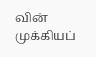வின் முக்கியப்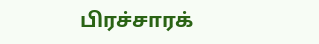பிரச்சாரக்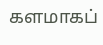களமாகப்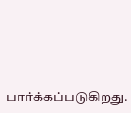பார்க்கப்படுகிறது.